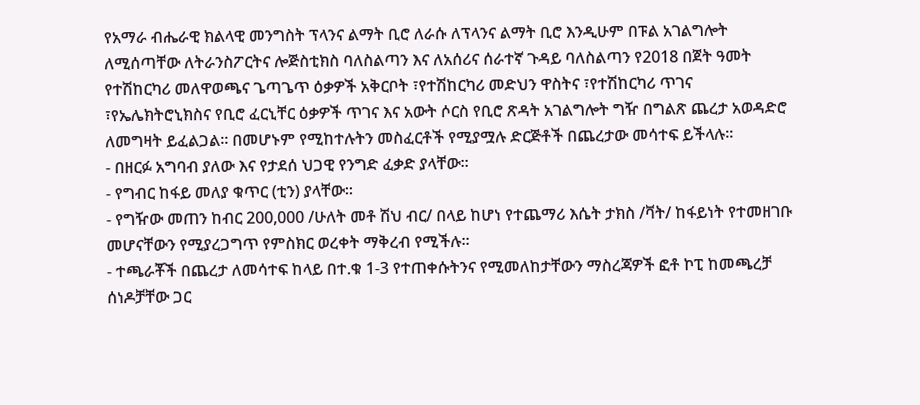የአማራ ብሔራዊ ክልላዊ መንግስት ፕላንና ልማት ቢሮ ለራሱ ለፕላንና ልማት ቢሮ እንዲሁም በፑል አገልግሎት ለሚሰጣቸው ለትራንስፖርትና ሎጅስቲክስ ባለስልጣን እና ለአሰሪና ሰራተኛ ጉዳይ ባለስልጣን የ2018 በጀት ዓመት የተሽከርካሪ መለዋወጫና ጌጣጌጥ ዕቃዎች አቅርቦት ፣የተሽከርካሪ መድህን ዋስትና ፣የተሽከርካሪ ጥገና ፣የኤሌክትሮኒክስና የቢሮ ፈርኒቸር ዕቃዎች ጥገና እና አውት ሶርስ የቢሮ ጽዳት አገልግሎት ግዥ በግልጽ ጨረታ አወዳድሮ ለመግዛት ይፈልጋል፡፡ በመሆኑም የሚከተሉትን መስፈርቶች የሚያሟሉ ድርጅቶች በጨረታው መሳተፍ ይችላሉ፡፡
- በዘርፉ አግባብ ያለው እና የታደሰ ህጋዊ የንግድ ፈቃድ ያላቸው፡፡
- የግብር ከፋይ መለያ ቁጥር (ቲን) ያላቸው፡፡
- የግዥው መጠን ከብር 200,000 /ሁለት መቶ ሽህ ብር/ በላይ ከሆነ የተጨማሪ እሴት ታክስ /ቫት/ ከፋይነት የተመዘገቡ መሆናቸውን የሚያረጋግጥ የምስክር ወረቀት ማቅረብ የሚችሉ፡፡
- ተጫራቾች በጨረታ ለመሳተፍ ከላይ በተ.ቁ 1-3 የተጠቀሱትንና የሚመለከታቸውን ማስረጃዎች ፎቶ ኮፒ ከመጫረቻ ሰነዶቻቸው ጋር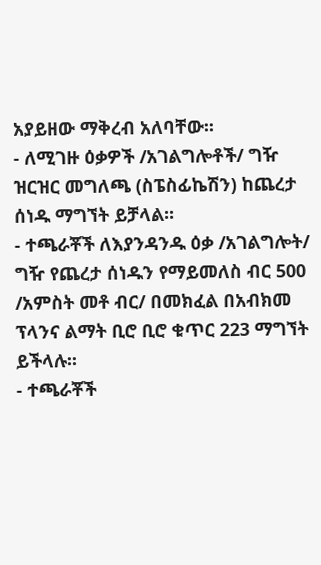አያይዘው ማቅረብ አለባቸው፡፡
- ለሚገዙ ዕቃዎች /አገልግሎቶች/ ግዥ ዝርዝር መግለጫ (ስፔስፊኬሽን) ከጨረታ ሰነዱ ማግኘት ይቻላል፡፡
- ተጫራቾች ለእያንዳንዱ ዕቃ /አገልግሎት/ ግዥ የጨረታ ሰነዱን የማይመለስ ብር 500 /አምስት መቶ ብር/ በመክፈል በአብክመ ፕላንና ልማት ቢሮ ቢሮ ቁጥር 223 ማግኘት ይችላሉ፡፡
- ተጫራቾች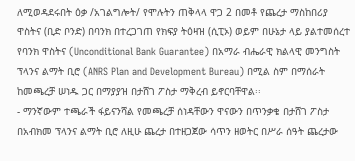ለሚወዳደሩበት ዕቃ /አገልግሎት/ የሞሉትን ጠቅላላ ዋጋ 2 በመቶ የጨረታ ማስከበሪያ ዋስትና (ቢድ ቦንድ) በባንክ በተረጋገጠ የክፍያ ትዕዛዝ (ሲፒኦ) ወይም በሁኔታ ላይ ያልተመሰረተ የባንክ ዋስትና (Unconditional Bank Guarantee) በአማራ ብሔራዊ ክልላዊ መንግስት ፕላንና ልማት ቢሮ (ANRS Plan and Development Bureau) በሚል ስም በማሰራት ከመጫረቻ ሠነዱ ጋር በማያያዝ በታሸገ ፖስታ ማቅረብ ይኖርባቸዋል፡፡
- ማንኛውም ተጫራች ፋይናንሻል የመጫረቻ ሰነዳቸውን ዋናውን በጥንቃቄ በታሸገ ፖስታ በአብክመ ፕላንና ልማት ቢሮ ለዚሁ ጨረታ በተዘጋጀው ሳጥን ዘወትር በሥራ ሰዓት ጨረታው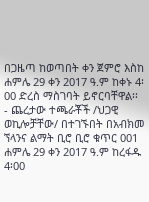በጋዜጣ ከወጣበት ቀን ጀምሮ እስከ ሐምሌ 29 ቀን 2017 ዓ.ም ከቀኑ 4፡00 ድረስ ማስገባት ይኖርባቸዋል፡፡
- ጨረታው ተጫራቾች /ህጋዊ ወኪሎቻቸው/ በተገኙበት በአብክመ ኘላንና ልማት ቢሮ ቢሮ ቁጥር 001 ሐምሌ 29 ቀን 2017 ዓ.ም ከረፋዱ 4፡00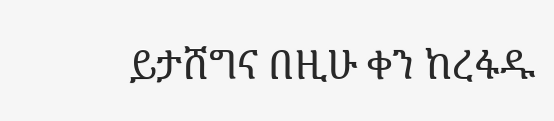ይታሸግና በዚሁ ቀን ከረፋዱ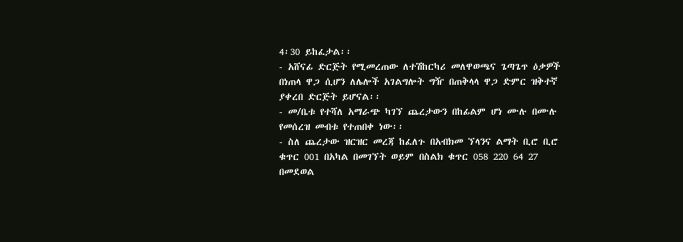4፡30 ይከፈታል፡፡
- አሸናፊ ድርጅት የሚመረጠው ለተሽከርካሪ መለዋወጫና ጌጣጌጥ ዕቃዎች በነጠላ ዋጋ ሲሆን ለሌሎች አገልግሎት ግዥ በጠቅላላ ዋጋ ድምር ዝቅተኛ ያቀረበ ድርጅት ይሆናል፡፡
- መ/ቤቱ የተሻለ አማራጭ ካገኘ ጨረታውን በከፊልም ሆነ ሙሉ በሙሉ የመሰረዝ መብቱ የተጠበቀ ነው፡፡
- ስለ ጨረታው ዝርዝር መረጃ ከፈለጉ በአብክመ ኘላንና ልማት ቢሮ ቢሮ ቁጥር 001 በአካል በመገኘት ወይም በስልክ ቁጥር 058 220 64 27 በመደወል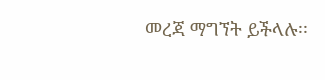መረጃ ማግኘት ይችላሉ፡፡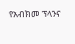የአብክመ ፕላንና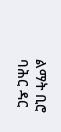ልማት ቢሮ
ባሕር ዳር